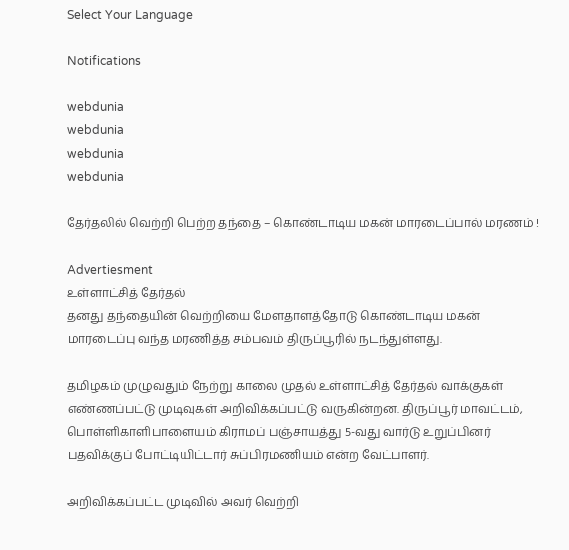Select Your Language

Notifications

webdunia
webdunia
webdunia
webdunia

தேர்தலில் வெற்றி பெற்ற தந்தை – கொண்டாடிய மகன் மாரடைப்பால் மரணம் !

Advertiesment
உள்ளாட்சித் தேர்தல்
தனது தந்தையின் வெற்றியை மேளதாளத்தோடு கொண்டாடிய மகன் மாரடைப்பு வந்த மரணித்த சம்பவம் திருப்பூரில் நடந்துள்ளது.

தமிழகம் முழுவதும் நேற்று காலை முதல் உள்ளாட்சித் தேர்தல் வாக்குகள் எண்ணப்பட்டு முடிவுகள் அறிவிக்கப்பட்டு வருகின்றன. திருப்பூர் மாவட்டம், பொள்ளிகாளிபாளையம் கிராமப் பஞ்சாயத்து 5-வது வார்டு உறுப்பினர் பதவிக்குப் போட்டியிட்டார் சுப்பிரமணியம் என்ற வேட்பாளர்.

அறிவிக்கப்பட்ட முடிவில் அவர் வெற்றி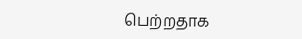பெற்றதாக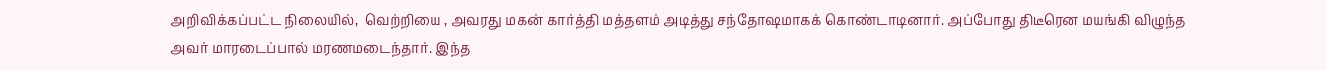அறிவிக்கப்பட்ட நிலையில்,  வெற்றியை , அவரது மகன் கார்த்தி மத்தளம் அடித்து சந்தோஷமாகக் கொண்டாடினார். அப்போது திடீரென மயங்கி விழுந்த அவர் மாரடைப்பால் மரணமடைந்தார். இந்த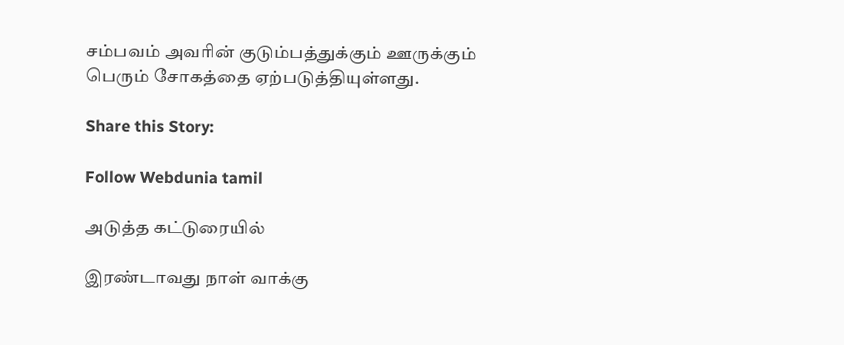சம்பவம் அவரின் குடும்பத்துக்கும் ஊருக்கும் பெரும் சோகத்தை ஏற்படுத்தியுள்ளது.

Share this Story:

Follow Webdunia tamil

அடுத்த கட்டுரையில்

இரண்டாவது நாள் வாக்கு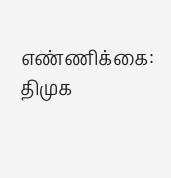எண்ணிக்கை: திமுக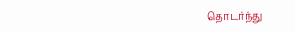தொடர்ந்து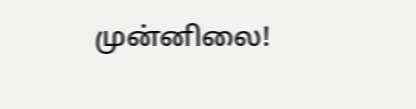முன்னிலை!